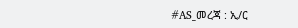#AS_መረጃ : ኢ/ር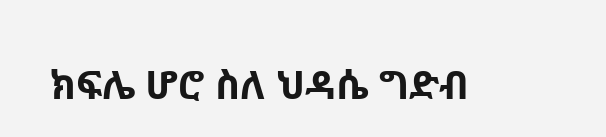ክፍሌ ሆሮ ስለ ህዳሴ ግድብ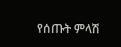የሰጡት ምላሽ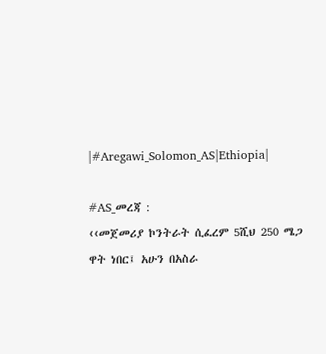|#Aregawi_Solomon_AS|Ethiopia|

#AS_መረጃ :
‹‹መጀመሪያ ኮንትራት ሲፈረም 5ሺህ 250 ሜጋ ዋት ነበር፤ አሁን በአስራ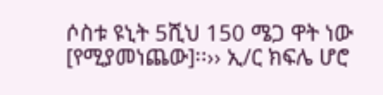ሶስቱ ዩኒት 5ሺህ 150 ሜጋ ዋት ነው [የሚያመነጨው]፡፡›› ኢ/ር ክፍሌ ሆሮ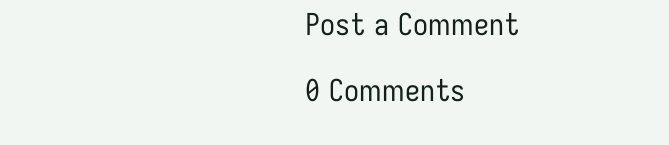Post a Comment

0 Comments